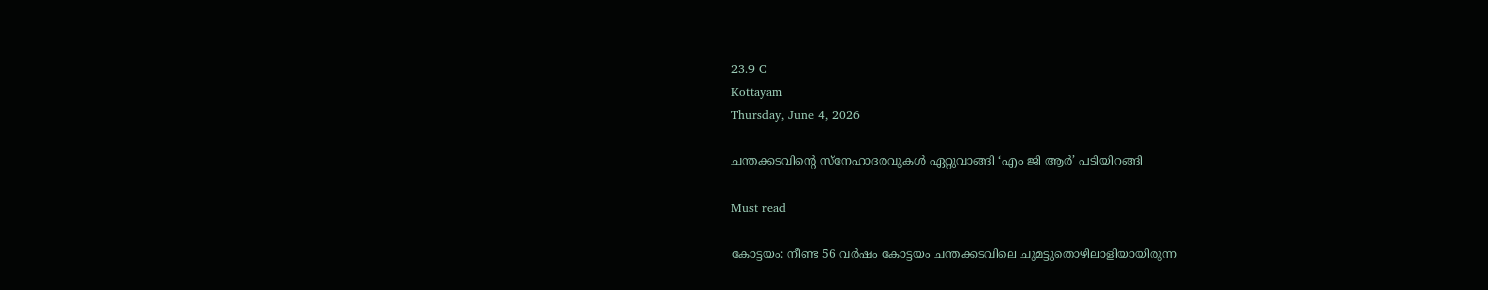23.9 C
Kottayam
Thursday, June 4, 2026

ചന്തക്കടവിന്റെ സ്നേഹാദരവുകൾ ഏറ്റുവാങ്ങി ‘എം ജി ആർ’ പടിയിറങ്ങി

Must read

കോട്ടയം: നീണ്ട 56 വർഷം കോട്ടയം ചന്തക്കടവിലെ ചുമട്ടുതൊഴിലാളിയായിരുന്ന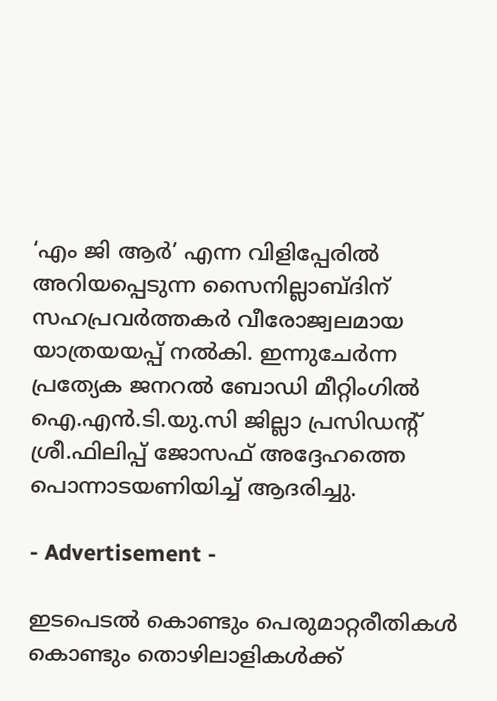‘എം ജി ആർ’ എന്ന വിളിപ്പേരിൽ അറിയപ്പെടുന്ന സൈനില്ലാബ്ദിന് സഹപ്രവർത്തകർ വീരോജ്വലമായ യാത്രയയപ്പ് നൽകി. ഇന്നുചേർന്ന പ്രത്യേക ജനറൽ ബോഡി മീറ്റിംഗിൽ ഐ.എൻ.ടി.യു.സി ജില്ലാ പ്രസിഡന്റ്‌ ശ്രീ.ഫിലിപ്പ് ജോസഫ് അദ്ദേഹത്തെ പൊന്നാടയണിയിച്ച് ആദരിച്ചു.

- Advertisement -

ഇടപെടൽ കൊണ്ടും പെരുമാറ്റരീതികൾ കൊണ്ടും തൊഴിലാളികൾക്ക്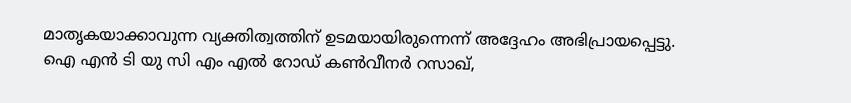മാതൃകയാക്കാവുന്ന വ്യക്തിത്വത്തിന് ഉടമയായിരുന്നെന്ന് അദ്ദേഹം അഭിപ്രായപ്പെട്ടു. ഐ എൻ ടി യു സി എം എൽ റോഡ് കൺവീനർ റസാഖ്,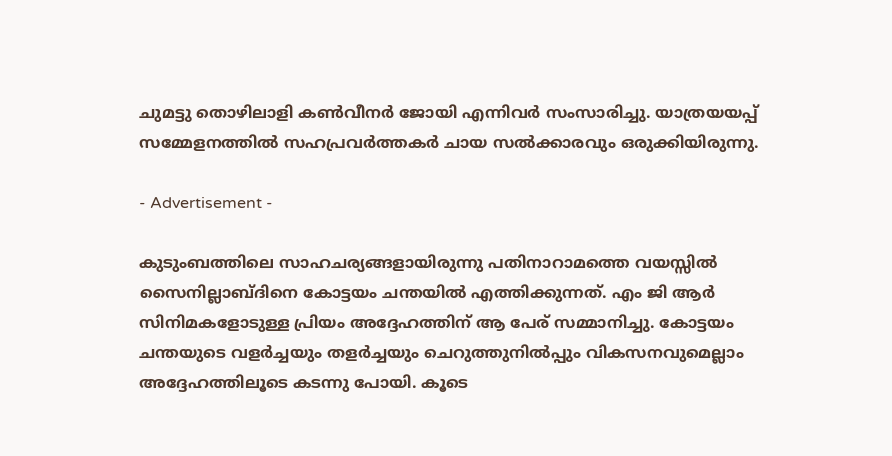ചുമട്ടു തൊഴിലാളി കൺവീനർ ജോയി എന്നിവർ സംസാരിച്ചു. യാത്രയയപ്പ് സമ്മേളനത്തിൽ സഹപ്രവർത്തകർ ചായ സൽക്കാരവും ഒരുക്കിയിരുന്നു.

- Advertisement -

കുടുംബത്തിലെ സാഹചര്യങ്ങളായിരുന്നു പതിനാറാമത്തെ വയസ്സിൽ സൈനില്ലാബ്ദിനെ കോട്ടയം ചന്തയിൽ എത്തിക്കുന്നത്. എം ജി ആർ സിനിമകളോടുള്ള പ്രിയം അദ്ദേഹത്തിന് ആ പേര് സമ്മാനിച്ചു. കോട്ടയം ചന്തയുടെ വളർച്ചയും തളർച്ചയും ചെറുത്തുനിൽപ്പും വികസനവുമെല്ലാം അദ്ദേഹത്തിലൂടെ കടന്നു പോയി. കൂടെ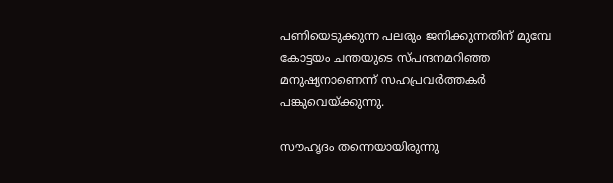പണിയെടുക്കുന്ന പലരും ജനിക്കുന്നതിന് മുമ്പേ കോട്ടയം ചന്തയുടെ സ്പന്ദനമറിഞ്ഞ മനുഷ്യനാണെന്ന് സഹപ്രവർത്തകർ പങ്കുവെയ്ക്കുന്നു.

സൗഹൃദം തന്നെയായിരുന്നു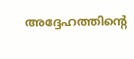അദ്ദേഹത്തിന്റെ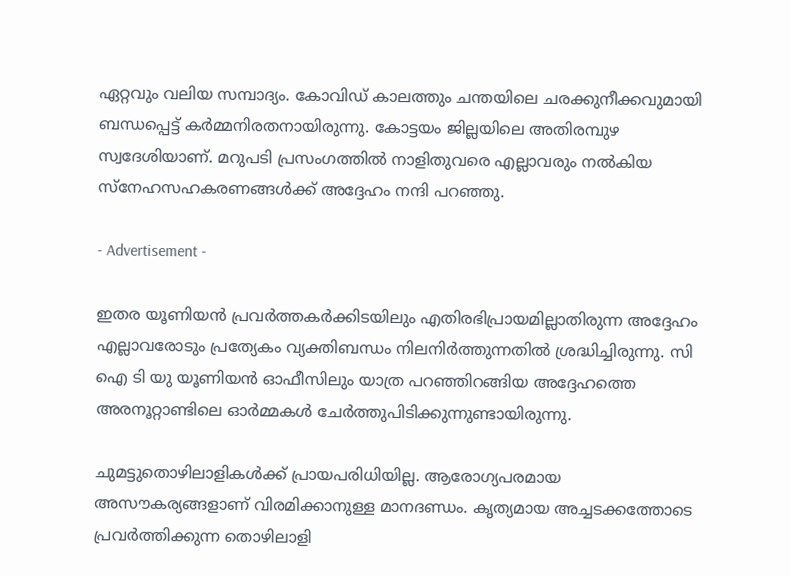ഏറ്റവും വലിയ സമ്പാദ്യം. കോവിഡ് കാലത്തും ചന്തയിലെ ചരക്കുനീക്കവുമായി ബന്ധപ്പെട്ട് കർമ്മനിരതനായിരുന്നു. കോട്ടയം ജില്ലയിലെ അതിരമ്പുഴ സ്വദേശിയാണ്. മറുപടി പ്രസംഗത്തിൽ നാളിതുവരെ എല്ലാവരും നൽകിയ സ്നേഹസഹകരണങ്ങൾക്ക്‌ അദ്ദേഹം നന്ദി പറഞ്ഞു.

- Advertisement -

ഇതര യൂണിയൻ പ്രവർത്തകർക്കിടയിലും എതിരഭിപ്രായമില്ലാതിരുന്ന അദ്ദേഹം എല്ലാവരോടും പ്രത്യേകം വ്യക്തിബന്ധം നിലനിർത്തുന്നതിൽ ശ്രദ്ധിച്ചിരുന്നു. സി ഐ ടി യു യൂണിയൻ ഓഫീസിലും യാത്ര പറഞ്ഞിറങ്ങിയ അദ്ദേഹത്തെ അരനൂറ്റാണ്ടിലെ ഓർമ്മകൾ ചേർത്തുപിടിക്കുന്നുണ്ടായിരുന്നു.

ചുമട്ടുതൊഴിലാളികൾക്ക് പ്രായപരിധിയില്ല. ആരോഗ്യപരമായ അസൗകര്യങ്ങളാണ് വിരമിക്കാനുള്ള മാനദണ്ഡം. കൃത്യമായ അച്ചടക്കത്തോടെ പ്രവർത്തിക്കുന്ന തൊഴിലാളി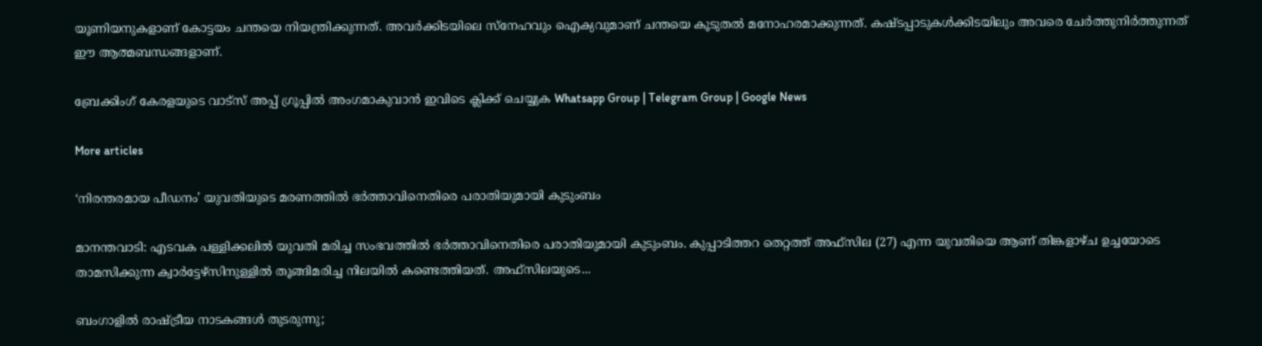യൂണിയനുകളാണ് കോട്ടയം ചന്തയെ നിയന്ത്രിക്കുന്നത്. അവർക്കിടയിലെ സ്നേഹവും ഐക്യവുമാണ് ചന്തയെ കൂടുതൽ മനോഹരമാക്കുന്നത്. കഷ്ടപ്പാടുകൾക്കിടയിലും അവരെ ചേർത്തുനിർത്തുന്നത് ഈ ആത്മബന്ധങ്ങളാണ്.

ബ്രേക്കിംഗ് കേരളയുടെ വാട്സ് അപ്പ് ഗ്രൂപ്പിൽ അംഗമാകുവാൻ ഇവിടെ ക്ലിക്ക് ചെയ്യുക Whatsapp Group | Telegram Group | Google News

More articles

‘നിരന്തരമായ പീഡനം’ യുവതിയുടെ മരണത്തിൽ ഭർത്താവിനെതിരെ പരാതിയുമായി കുടുംബം

മാനന്തവാടി: എടവക പള്ളിക്കലിൽ യുവതി മരിച്ച സംഭവത്തിൽ ഭർത്താവിനെതിരെ പരാതിയുമായി കുടുംബം. കുപ്പാടിത്തറ തെറ്റത്ത് അഫ്‌സില (27) എന്ന യുവതിയെ ആണ് തിങ്കളാഴ്ച ഉച്ചയോടെ താമസിക്കുന്ന ക്വാർട്ടേഴ്‌സിനുള്ളിൽ തൂങ്ങിമരിച്ച നിലയിൽ കണ്ടെത്തിയത്. അഫ്‌സിലയുടെ...

ബംഗാളിൽ രാഷ്ട്രീയ നാടകങ്ങൾ തുടരുന്നു;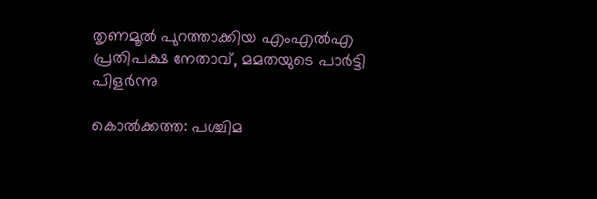തൃണമൂൽ പുറത്താക്കിയ എംഎൽഎ പ്രതിപക്ഷ നേതാവ്, മമതയുടെ പാർട്ടി പിളർന്നു

കൊൽക്കത്ത: പശ്ചിമ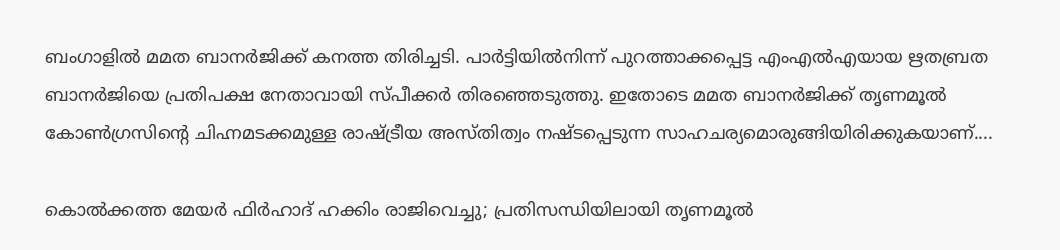ബംഗാളിൽ മമത ബാനർജിക്ക് കനത്ത തിരിച്ചടി. പാർട്ടിയിൽനിന്ന് പുറത്താക്കപ്പെട്ട എംഎൽഎയായ ഋതബ്രത ബാനർജിയെ പ്രതിപക്ഷ നേതാവായി സ്പീക്കർ തിരഞ്ഞെടുത്തു. ഇതോടെ മമത ബാനർജിക്ക് തൃണമൂൽ കോൺഗ്രസിന്റെ ചിഹ്നമടക്കമുള്ള രാഷ്ട്രീയ അസ്തിത്വം നഷ്ടപ്പെടുന്ന സാഹചര്യമൊരുങ്ങിയിരിക്കുകയാണ്....

കൊൽക്കത്ത മേയർ ഫിർഹാദ് ഹക്കിം രാജിവെച്ചു; പ്രതിസന്ധിയിലായി തൃണമൂൽ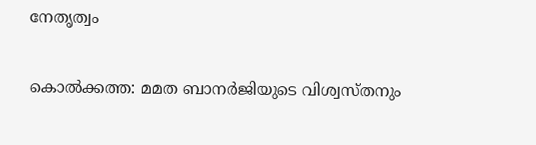നേതൃത്വം

കൊൽക്കത്ത: മമത ബാനർജിയുടെ വിശ്വസ്തനും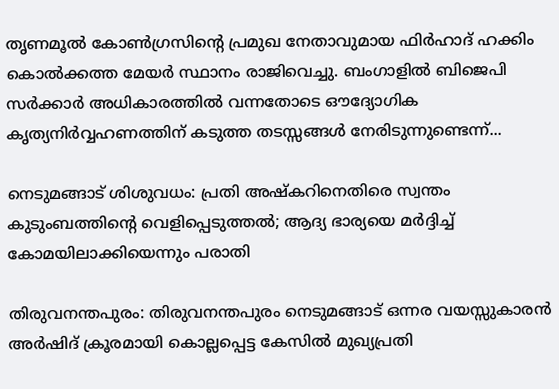തൃണമൂൽ കോൺഗ്രസിന്റെ പ്രമുഖ നേതാവുമായ ഫിർഹാദ് ഹക്കിം കൊൽക്കത്ത മേയർ സ്ഥാനം രാജിവെച്ചു. ബംഗാളിൽ ബിജെപി സർക്കാർ അധികാരത്തിൽ വന്നതോടെ ഔദ്യോഗിക കൃത്യനിർവ്വഹണത്തിന് കടുത്ത തടസ്സങ്ങൾ നേരിടുന്നുണ്ടെന്ന്...

നെടുമങ്ങാട് ശിശുവധം: പ്രതി അഷ്കറിനെതിരെ സ്വന്തം കുടുംബത്തിന്റെ വെളിപ്പെടുത്തൽ; ആദ്യ ഭാര്യയെ മർദ്ദിച്ച് കോമയിലാക്കിയെന്നും പരാതി

തിരുവനന്തപുരം: തിരുവനന്തപുരം നെടുമങ്ങാട് ഒന്നര വയസ്സുകാരൻ അർഷിദ് ക്രൂരമായി കൊല്ലപ്പെട്ട കേസിൽ മുഖ്യപ്രതി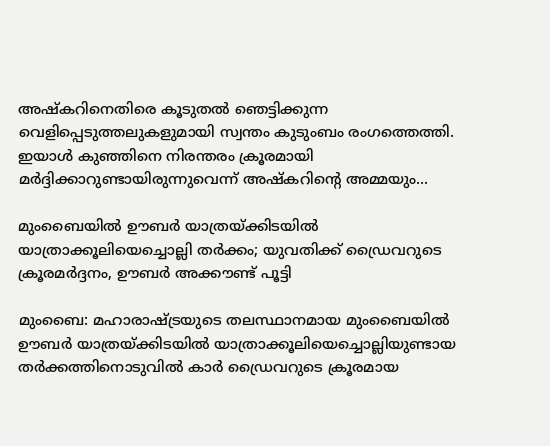അഷ്കറിനെതിരെ കൂടുതൽ ഞെട്ടിക്കുന്ന വെളിപ്പെടുത്തലുകളുമായി സ്വന്തം കുടുംബം രംഗത്തെത്തി. ഇയാൾ കുഞ്ഞിനെ നിരന്തരം ക്രൂരമായി മർദ്ദിക്കാറുണ്ടായിരുന്നുവെന്ന് അഷ്കറിന്റെ അമ്മയും...

മുംബൈയിൽ ഊബർ യാത്രയ്ക്കിടയിൽ യാത്രാക്കൂലിയെച്ചൊല്ലി തർക്കം; യുവതിക്ക് ഡ്രൈവറുടെ ക്രൂരമർദ്ദനം, ഊബർ അക്കൗണ്ട് പൂട്ടി

മുംബൈ: മഹാരാഷ്ട്രയുടെ തലസ്ഥാനമായ മുംബൈയിൽ ഊബർ യാത്രയ്ക്കിടയിൽ യാത്രാക്കൂലിയെച്ചൊല്ലിയുണ്ടായ തർക്കത്തിനൊടുവിൽ കാർ ഡ്രൈവറുടെ ക്രൂരമായ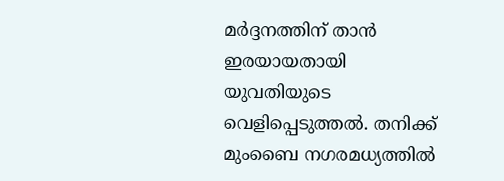മർദ്ദനത്തിന് താൻ ഇരയായതായി യുവതിയുടെ വെളിപ്പെടുത്തൽ. തനിക്ക് മുംബൈ നഗരമധ്യത്തിൽ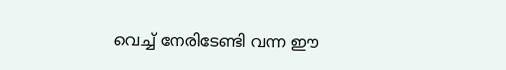വെച്ച് നേരിടേണ്ടി വന്ന ഈ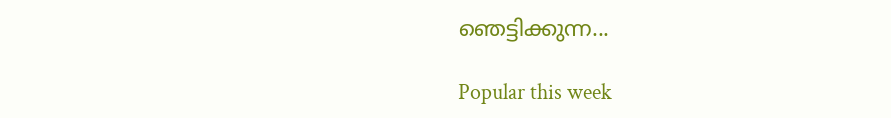ഞെട്ടിക്കുന്ന...

Popular this week